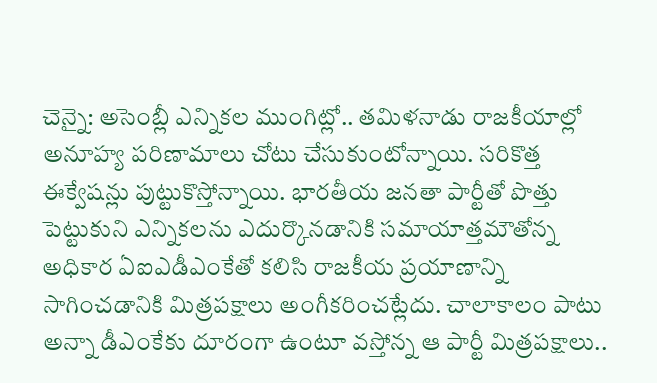చెన్నై: అసెంబ్లీ ఎన్నికల ముంగిట్లో.. తమిళనాడు రాజకీయాల్లో అనూహ్య పరిణామాలు చోటు చేసుకుంటోన్నాయి. సరికొత్త ఈక్వేషన్లు పుట్టుకొస్తోన్నాయి. భారతీయ జనతా పార్టీతో పొత్తు పెట్టుకుని ఎన్నికలను ఎదుర్కొనడానికి సమాయాత్తమౌతోన్న అధికార ఏఐఎడీఎంకేతో కలిసి రాజకీయ ప్రయాణాన్ని సాగించడానికి మిత్రపక్షాలు అంగీకరించట్లేదు. చాలాకాలం పాటు అన్నా డీఎంకేకు దూరంగా ఉంటూ వస్తోన్న ఆ పార్టీ మిత్రపక్షాలు..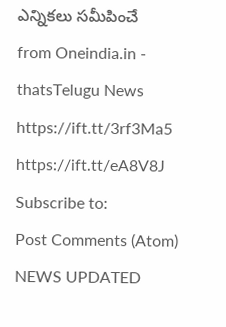ఎన్నికలు సమీపించే
from Oneindia.in - thatsTelugu News https://ift.tt/3rf3Ma5
https://ift.tt/eA8V8J
Subscribe to:
Post Comments (Atom)
NEWS UPDATED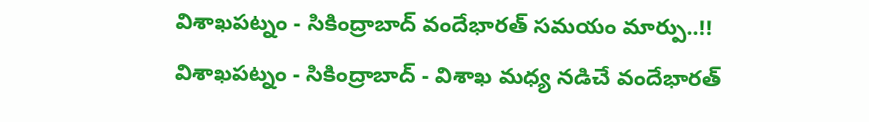విశాఖపట్నం - సికింద్రాబాద్ వందేభారత్ సమయం మార్పు..!!
విశాఖపట్నం - సికింద్రాబాద్ - విశాఖ మధ్య నడిచే వందేభారత్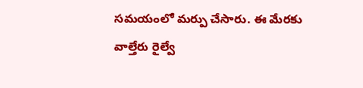సమయంలో మర్పు చేసారు. ఈ మేరకు వాల్తేరు రైల్వే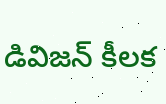డివిజన్ కీలక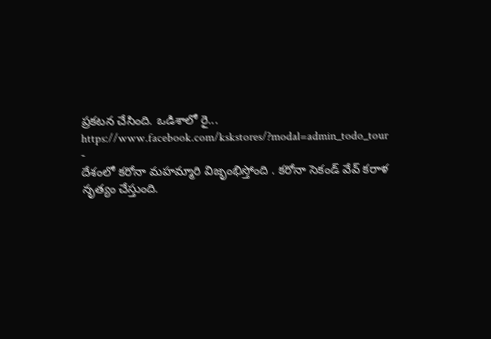ప్రకటన చేసింది. ఒడిశాలో రై...
https://www.facebook.com/kskstores/?modal=admin_todo_tour
-
దేశంలో కరోనా మహమ్మారి విజృంభిస్తోంది . కరోనా సెకండ్ వేవ్ కరాళ నృత్యం చేస్తుంది.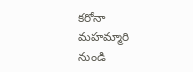కరోనా మహమ్మారి నుండి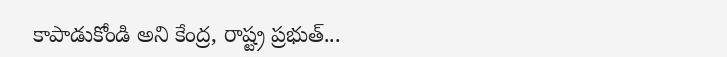కాపాడుకోండి అని కేంద్ర, రాష్ట్ర ప్రభుత్...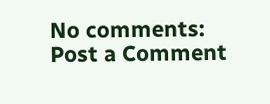No comments:
Post a Comment